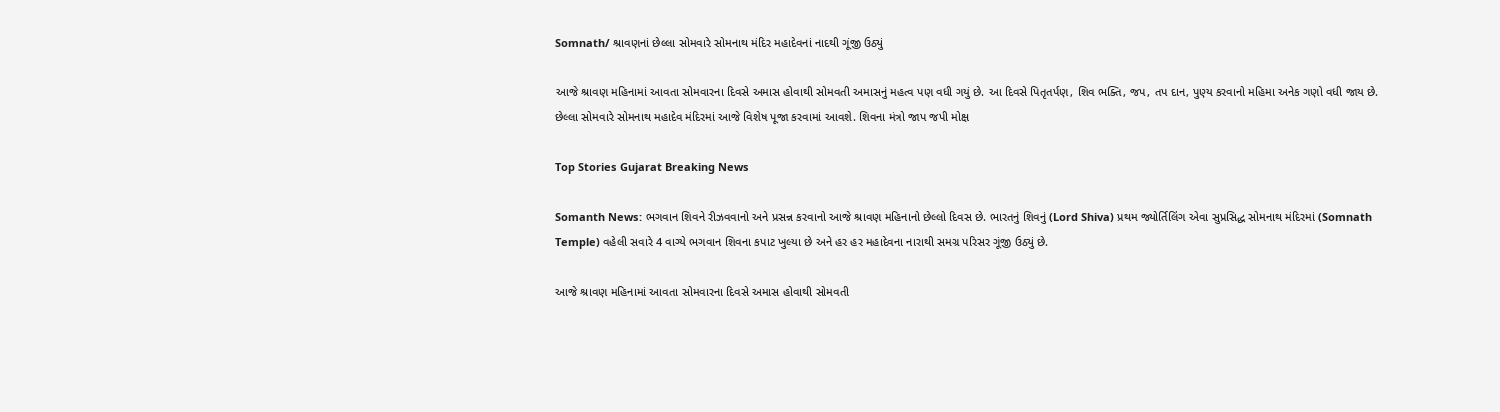Somnath/ શ્રાવણનાં છેલ્લા સોમવારે સોમનાથ મંદિર મહાદેવનાં નાદથી ગૂંજી ઉઠ્યું

આજે શ્રાવણ મહિનામાં આવતા સોમવારના દિવસે અમાસ હોવાથી સોમવતી અમાસનું મહત્વ પણ વધી ગયું છે. આ દિવસે પિતૃતર્પણ, શિવ ભક્તિ, જપ, તપ દાન, પુણ્ય કરવાનો મહિમા અનેક ગણો વધી જાય છે. છેલ્લા સોમવારે સોમનાથ મહાદેવ મંદિરમાં આજે વિશેષ પૂજા કરવામાં આવશે. શિવના મંત્રો જાપ જપી મોક્ષ

Top Stories Gujarat Breaking News

Somanth News: ભગવાન શિવને રીઝવવાનો અને પ્રસન્ન કરવાનો આજે શ્રાવણ મહિનાનો છેલ્લો દિવસ છે. ભારતનું શિવનું (Lord Shiva) પ્રથમ જ્યોર્તિલિંગ એવા સુપ્રસિદ્ધ સોમનાથ મંદિરમાં (Somnath Temple) વહેલી સવારે 4 વાગ્યે ભગવાન શિવના કપાટ ખુલ્યા છે અને હર હર મહાદેવના નારાથી સમગ્ર પરિસર ગૂંજી ઉઠ્યું છે.

આજે શ્રાવણ મહિનામાં આવતા સોમવારના દિવસે અમાસ હોવાથી સોમવતી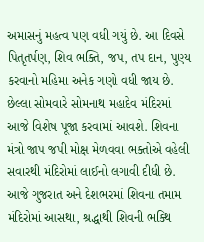અમાસનું મહત્વ પણ વધી ગયું છે. આ દિવસે પિતૃતર્પણ, શિવ ભક્તિ, જપ, તપ દાન, પુણ્ય કરવાનો મહિમા અનેક ગણો વધી જાય છે. છેલ્લા સોમવારે સોમનાથ મહાદેવ મંદિરમાં આજે વિશેષ પૂજા કરવામાં આવશે. શિવના મંત્રો જાપ જપી મોક્ષ મેળવવા ભક્તોએ વહેલી સવારથી મંદિરોમાં લાઈનો લગાવી દીધી છે. આજે ગુજરાત અને દેશભરમાં શિવના તમામ મંદિરોમાં આસથા, શ્રદ્ધાથી શિવની ભક્થિ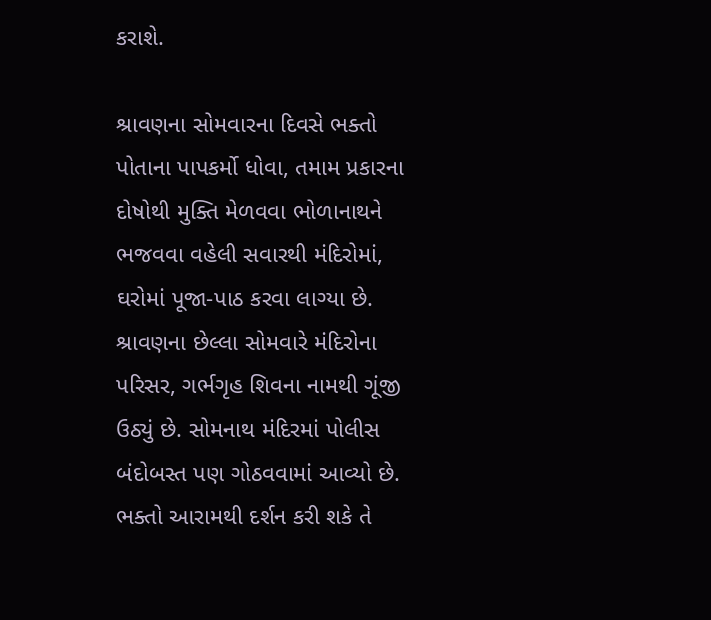કરાશે.

શ્રાવણના સોમવારના દિવસે ભક્તો પોતાના પાપકર્મો ધોવા, તમામ પ્રકારના દોષોથી મુક્તિ મેળવવા ભોળાનાથને ભજવવા વહેલી સવારથી મંદિરોમાં, ઘરોમાં પૂજા-પાઠ કરવા લાગ્યા છે. શ્રાવણના છેલ્લા સોમવારે મંદિરોના પરિસર, ગર્ભગૃહ શિવના નામથી ગૂંજી ઉઠ્યું છે. સોમનાથ મંદિરમાં પોલીસ બંદોબસ્ત પણ ગોઠવવામાં આવ્યો છે. ભક્તો આરામથી દર્શન કરી શકે તે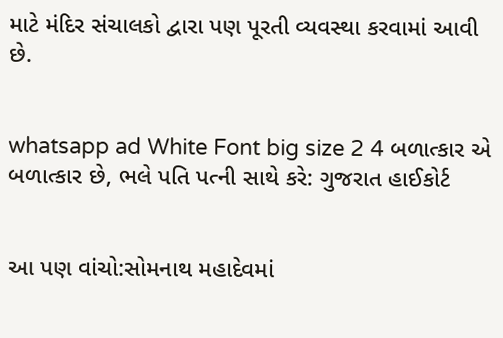માટે મંદિર સંચાલકો દ્વારા પણ પૂરતી વ્યવસ્થા કરવામાં આવી છે.


whatsapp ad White Font big size 2 4 બળાત્કાર એ બળાત્કાર છે, ભલે પતિ પત્ની સાથે કરે: ગુજરાત હાઈકોર્ટ


આ પણ વાંચો:સોમનાથ મહાદેવમાં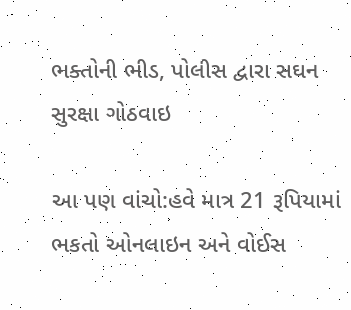ભક્તોની ભીડ, પોલીસ દ્વારા સઘન સુરક્ષા ગોઠવાઇ

આ પણ વાંચો:હવે માત્ર 21 રૂપિયામાં ભકતો ઓનલાઇન અને વોઈસ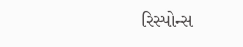રિસ્પોન્સ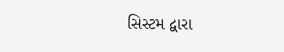સિસ્ટમ દ્વારા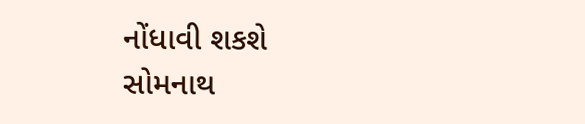નોંધાવી શકશે સોમનાથ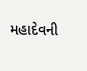મહાદેવની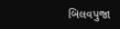બિલવપુજા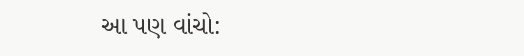આ પણ વાંચો: